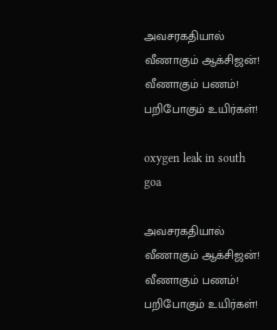அவசரகதியால் வீணாகும் ஆக்சிஜன்! வீணாகும் பணம்! பறிபோகும் உயிர்கள்!

oxygen leak in south goa

அவசரகதியால் வீணாகும் ஆக்சிஜன்! வீணாகும் பணம்! பறிபோகும் உயிர்கள்!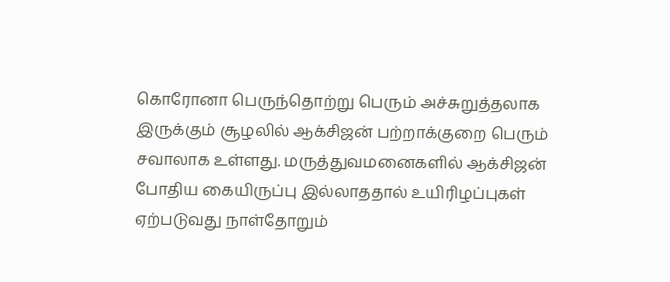கொரோனா பெருந்தொற்று பெரும் அச்சுறுத்தலாக இருக்கும் சூழலில் ஆக்சிஜன் பற்றாக்குறை பெரும் சவாலாக உள்ளது. மருத்துவமனைகளில் ஆக்சிஜன் போதிய கையிருப்பு இல்லாததால் உயிரிழப்புகள் ஏற்படுவது நாள்தோறும்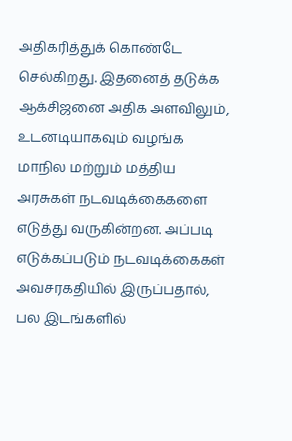அதிகரித்துக் கொண்டே செல்கிறது. இதனைத் தடுக்க ஆக்சிஜனை அதிக அளவிலும், உடனடியாகவும் வழங்க மாநில மற்றும் மத்திய அரசுகள் நடவடிக்கைகளை எடுத்து வருகின்றன. அப்படி எடுக்கப்படும் நடவடிக்கைகள் அவசரகதியில் இருப்பதால், பல இடங்களில்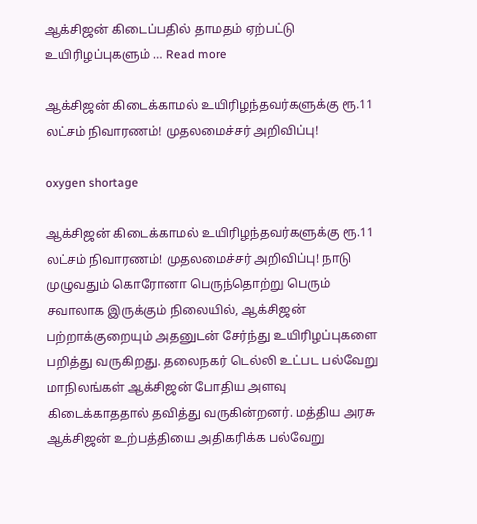ஆக்சிஜன் கிடைப்பதில் தாமதம் ஏற்பட்டு உயிரிழப்புகளும் … Read more

ஆக்சிஜன் கிடைக்காமல் உயிரிழந்தவர்களுக்கு ரூ.11 லட்சம் நிவாரணம்! முதலமைச்சர் அறிவிப்பு!

oxygen shortage

ஆக்சிஜன் கிடைக்காமல் உயிரிழந்தவர்களுக்கு ரூ.11 லட்சம் நிவாரணம்! முதலமைச்சர் அறிவிப்பு! நாடு முழுவதும் கொரோனா பெருந்தொற்று பெரும் சவாலாக இருக்கும் நிலையில், ஆக்சிஜன் பற்றாக்குறையும் அதனுடன் சேர்ந்து உயிரிழப்புகளை பறித்து வருகிறது. தலைநகர் டெல்லி உட்பட பல்வேறு மாநிலங்கள் ஆக்சிஜன் போதிய அளவு கிடைக்காததால் தவித்து வருகின்றனர். மத்திய அரசு ஆக்சிஜன் உற்பத்தியை அதிகரிக்க பல்வேறு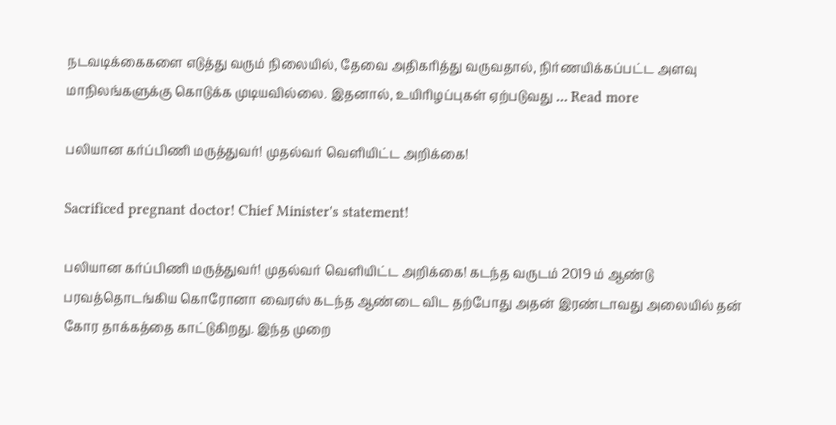நடவடிக்கைகளை எடுத்து வரும் நிலையில், தேவை அதிகரித்து வருவதால், நிர்ணயிக்கப்பட்ட அளவு மாநிலங்களுக்கு கொடுக்க முடியவில்லை. இதனால், உயிரிழப்புகள் ஏற்படுவது … Read more

பலியான கர்ப்பிணி மருத்துவர்! முதல்வர் வெளியிட்ட அறிக்கை!

Sacrificed pregnant doctor! Chief Minister's statement!

பலியான கர்ப்பிணி மருத்துவர்! முதல்வர் வெளியிட்ட அறிக்கை! கடந்த வருடம் 2019 ம் ஆண்டு பரவத்தொடங்கிய கொரோனா வைரஸ் கடந்த ஆண்டை விட தற்போது அதன் இரண்டாவது அலையில் தன் கோர தாக்கத்தை காட்டுகிறது. இந்த முறை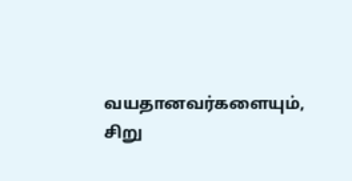வயதானவர்களையும், சிறு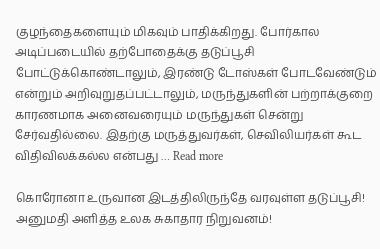குழந்தைகளையும் மிகவும் பாதிக்கிறது. போர்கால அடிப்படையில் தற்போதைக்கு தடுப்பூசி போட்டுக்கொண்டாலும், இரண்டு டோஸ்கள் போடவேண்டும் என்றும் அறிவுறுதப்பட்டாலும், மருந்துகளின் பற்றாக்குறை காரணமாக அனைவரையும் மருந்துகள் சென்று சேர்வதில்லை. இதற்கு மருத்துவர்கள், செவிலியர்கள் கூட விதிவிலக்கல்ல என்பது … Read more

கொரோனா உருவான இடத்திலிருந்தே வரவுள்ள தடுப்பூசி! அனுமதி அளித்த உலக சுகாதார நிறுவனம்!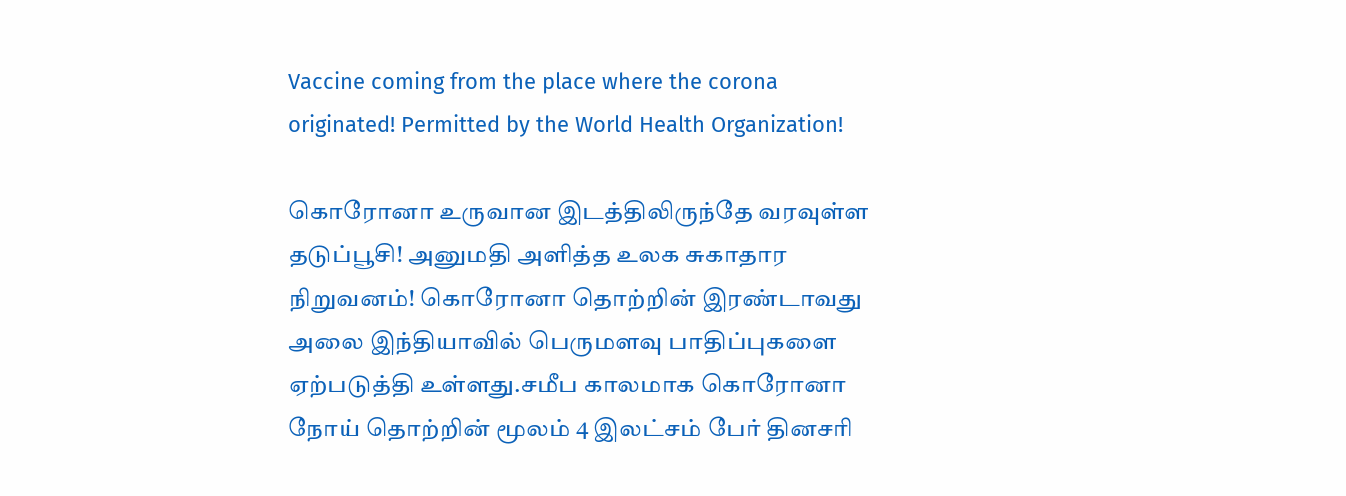Vaccine coming from the place where the corona originated! Permitted by the World Health Organization!

கொரோனா உருவான இடத்திலிருந்தே வரவுள்ள தடுப்பூசி! அனுமதி அளித்த உலக சுகாதார நிறுவனம்! கொரோனா தொற்றின் இரண்டாவது அலை இந்தியாவில் பெருமளவு பாதிப்புகளை ஏற்படுத்தி உள்ளது.சமீப காலமாக கொரோனா நோய் தொற்றின் மூலம் 4 இலட்சம் பேர் தினசரி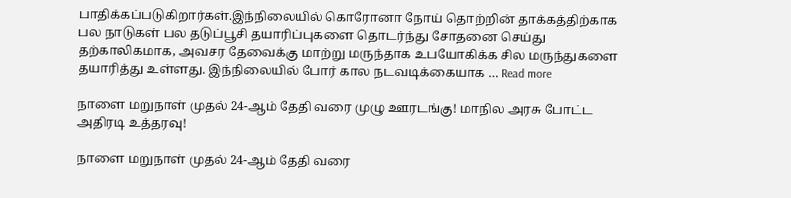பாதிக்கப்படுகிறார்கள்.இந்நிலையில் கொரோனா நோய் தொற்றின் தாக்கத்திற்காக பல நாடுகள் பல தடுப்பூசி தயாரிப்புகளை தொடர்ந்து சோதனை செய்து தற்காலிகமாக, அவசர தேவைக்கு மாற்று மருந்தாக உபயோகிக்க சில மருந்துகளை தயாரித்து உள்ளது. இந்நிலையில் போர் கால நடவடிக்கையாக … Read more

நாளை மறுநாள் முதல் 24-ஆம் தேதி வரை முழு ஊரடங்கு! மாநில அரசு போட்ட அதிரடி உத்தரவு!

நாளை மறுநாள் முதல் 24-ஆம் தேதி வரை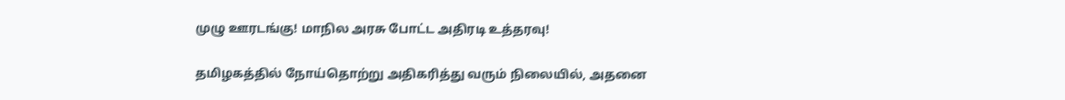முழு ஊரடங்கு! மாநில அரசு போட்ட அதிரடி உத்தரவு!

தமிழகத்தில் நோய்தொற்று அதிகரித்து வரும் நிலையில், அதனை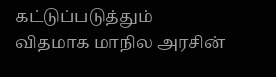கட்டுப்படுத்தும் விதமாக மாநில அரசின்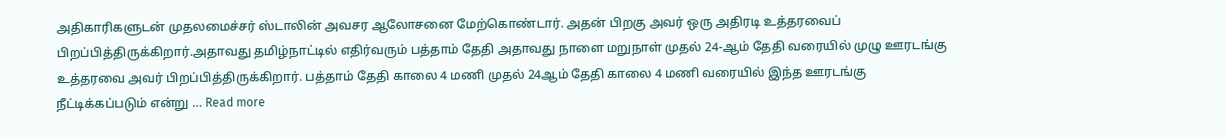அதிகாரிகளுடன் முதலமைச்சர் ஸ்டாலின் அவசர ஆலோசனை மேற்கொண்டார். அதன் பிறகு அவர் ஒரு அதிரடி உத்தரவைப் பிறப்பித்திருக்கிறார்.அதாவது தமிழ்நாட்டில் எதிர்வரும் பத்தாம் தேதி அதாவது நாளை மறுநாள் முதல் 24-ஆம் தேதி வரையில் முழு ஊரடங்கு உத்தரவை அவர் பிறப்பித்திருக்கிறார். பத்தாம் தேதி காலை 4 மணி முதல் 24ஆம் தேதி காலை 4 மணி வரையில் இந்த ஊரடங்கு நீட்டிக்கப்படும் என்று … Read more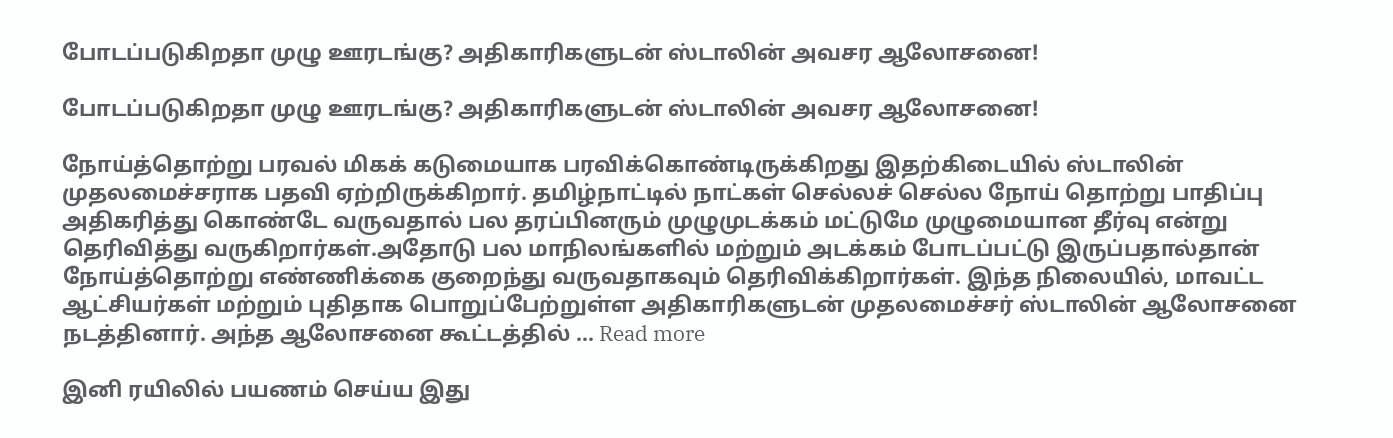போடப்படுகிறதா முழு ஊரடங்கு? அதிகாரிகளுடன் ஸ்டாலின் அவசர ஆலோசனை!

போடப்படுகிறதா முழு ஊரடங்கு? அதிகாரிகளுடன் ஸ்டாலின் அவசர ஆலோசனை!

நோய்த்தொற்று பரவல் மிகக் கடுமையாக பரவிக்கொண்டிருக்கிறது இதற்கிடையில் ஸ்டாலின் முதலமைச்சராக பதவி ஏற்றிருக்கிறார். தமிழ்நாட்டில் நாட்கள் செல்லச் செல்ல நோய் தொற்று பாதிப்பு அதிகரித்து கொண்டே வருவதால் பல தரப்பினரும் முழுமுடக்கம் மட்டுமே முழுமையான தீர்வு என்று தெரிவித்து வருகிறார்கள்.அதோடு பல மாநிலங்களில் மற்றும் அடக்கம் போடப்பட்டு இருப்பதால்தான் நோய்த்தொற்று எண்ணிக்கை குறைந்து வருவதாகவும் தெரிவிக்கிறார்கள். இந்த நிலையில், மாவட்ட ஆட்சியர்கள் மற்றும் புதிதாக பொறுப்பேற்றுள்ள அதிகாரிகளுடன் முதலமைச்சர் ஸ்டாலின் ஆலோசனை நடத்தினார். அந்த ஆலோசனை கூட்டத்தில் … Read more

இனி ரயிலில் பயணம் செய்ய இது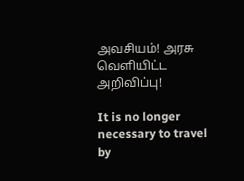அவசியம்! அரசு வெளியிட்ட அறிவிப்பு!

It is no longer necessary to travel by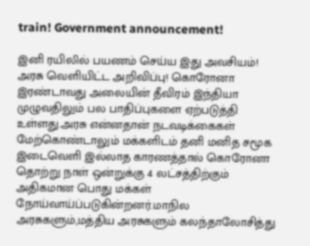train! Government announcement!

இனி ரயிலில் பயணம் செய்ய இது அவசியம்! அரசு வெளியிட்ட அறிவிப்பு! கொரோனா இரண்டாவது அலையின் தீவிரம் இந்தியா முழுவதிலும் பல பாதிப்புகளை ஏற்படுத்தி உள்ளது.அரசு என்னதான் நடவடிக்கைகள் மேற்கொண்டாலும் மக்களிடம் தனி மனித சமூக இடைவெளி இல்லாத காரணத்தால் கொரோனா தொற்று நாள் ஒன்றுக்கு 4 லட்சத்திற்கும் அதிகமான பொது மக்கள் நோய்வாய்ப்படுகின்றனர்.மாநில அரசுகளும்,மத்திய அரசுகளும் கலந்தாலோசித்து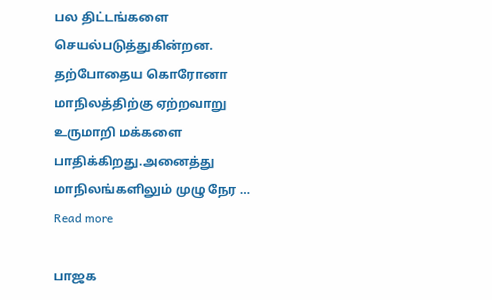பல திட்டங்களை செயல்படுத்துகின்றன. தற்போதைய கொரோனா மாநிலத்திற்கு ஏற்றவாறு உருமாறி மக்களை பாதிக்கிறது.அனைத்து மாநிலங்களிலும் முழு நேர … Read more

பாஜக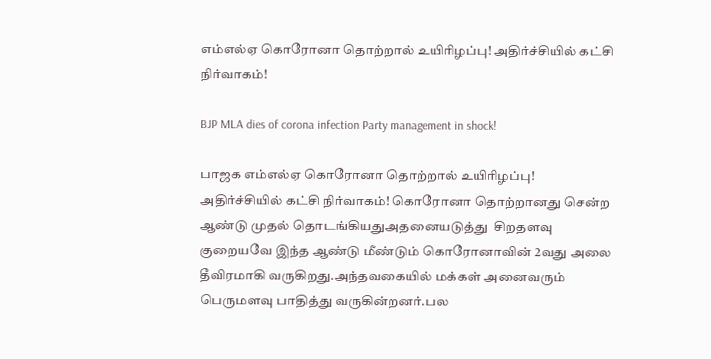எம்எல்ஏ கொரோனா தொற்றால் உயிரிழப்பு! அதிர்ச்சியில் கட்சி நிர்வாகம்!

BJP MLA dies of corona infection Party management in shock!

பாஜக எம்எல்ஏ கொரோனா தொற்றால் உயிரிழப்பு! அதிர்ச்சியில் கட்சி நிர்வாகம்! கொரோனா தொற்றானது சென்ற ஆண்டு முதல் தொடங்கியதுஅதனையடுத்து  சிறதளவு குறையவே இந்த ஆண்டு மீண்டும் கொரோனாவின் 2வது அலை தீவிரமாகி வருகிறது.அந்தவகையில் மக்கள் அனைவரும் பெருமளவு பாதித்து வருகின்றனர்.பல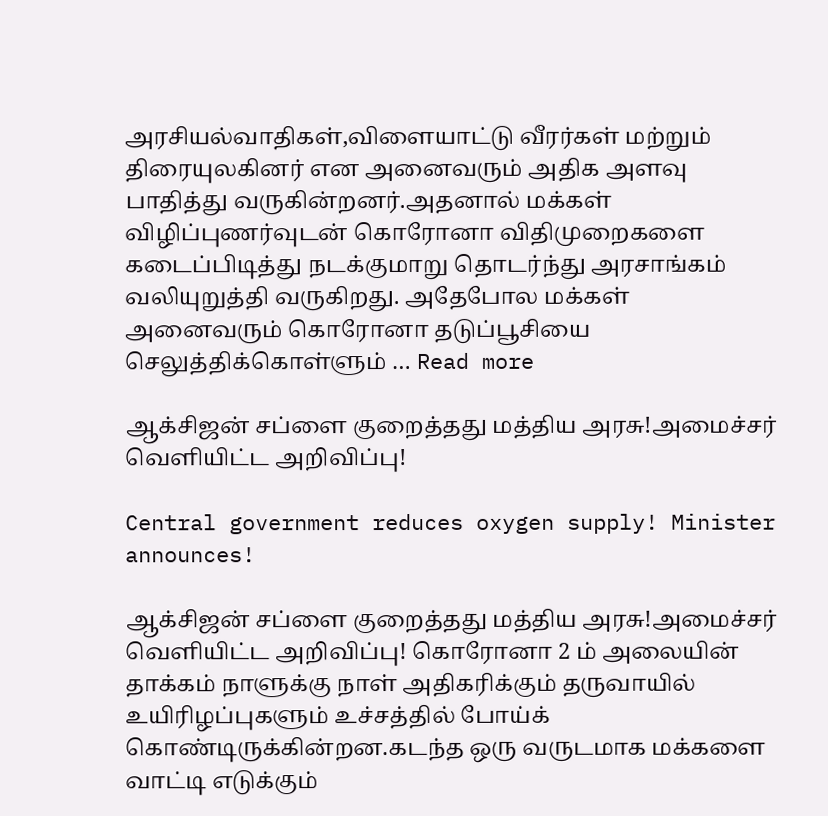அரசியல்வாதிகள்,விளையாட்டு வீரர்கள் மற்றும் திரையுலகினர் என அனைவரும் அதிக அளவு பாதித்து வருகின்றனர்.அதனால் மக்கள் விழிப்புணர்வுடன் கொரோனா விதிமுறைகளை கடைப்பிடித்து நடக்குமாறு தொடர்ந்து அரசாங்கம் வலியுறுத்தி வருகிறது. அதேபோல மக்கள் அனைவரும் கொரோனா தடுப்பூசியை செலுத்திக்கொள்ளும் … Read more

ஆக்சிஜன் சப்ளை குறைத்தது மத்திய அரசு!அமைச்சர்  வெளியிட்ட அறிவிப்பு!

Central government reduces oxygen supply! Minister announces!

ஆக்சிஜன் சப்ளை குறைத்தது மத்திய அரசு!அமைச்சர்  வெளியிட்ட அறிவிப்பு! கொரோனா 2 ம் அலையின் தாக்கம் நாளுக்கு நாள் அதிகரிக்கும் தருவாயில் உயிரிழப்புகளும் உச்சத்தில் போய்க் கொண்டிருக்கின்றன.கடந்த ஒரு வருடமாக மக்களை வாட்டி எடுக்கும்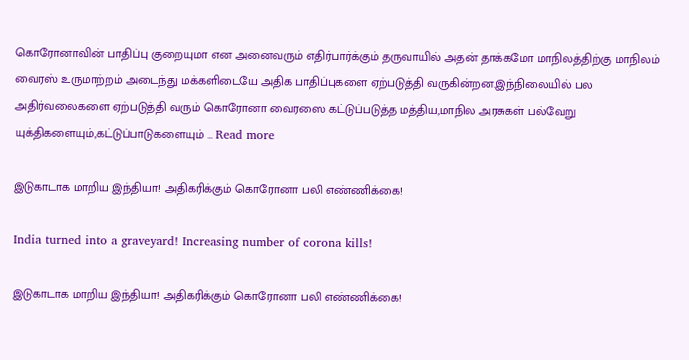கொரோனாவின் பாதிப்பு குறையுமா என அனைவரும் எதிர்பார்க்கும் தருவாயில் அதன் தாக்கமோ மாநிலத்திற்கு மாநிலம் வைரஸ் உருமாற்றம் அடைந்து மக்களிடையே அதிக பாதிப்புகளை ஏற்படுத்தி வருகின்றன.இந்நிலையில் பல அதிர்வலைகளை ஏற்படுத்தி வரும் கொரோனா வைரஸை கட்டுப்படுத்த மத்திய,மாநில அரசுகள் பல்வேறு யுக்திகளையும்,கட்டுப்பாடுகளையும் … Read more

இடுகாடாக மாறிய இந்தியா! அதிகரிக்கும் கொரோனா பலி எண்ணிக்கை!

India turned into a graveyard! Increasing number of corona kills!

இடுகாடாக மாறிய இந்தியா! அதிகரிக்கும் கொரோனா பலி எண்ணிக்கை!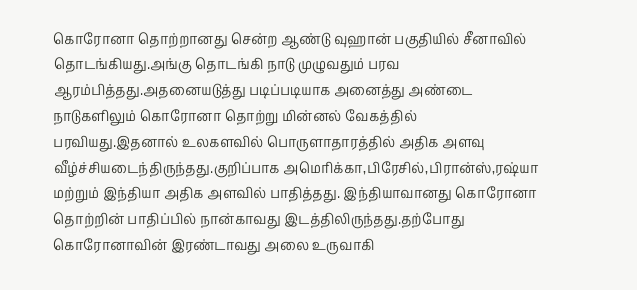கொரோனா தொற்றானது சென்ற ஆண்டு வுஹான் பகுதியில் சீனாவில் தொடங்கியது.அங்கு தொடங்கி நாடு முழுவதும் பரவ ஆரம்பித்தது.அதனையடுத்து படிப்படியாக அனைத்து அண்டை நாடுகளிலும் கொரோனா தொற்று மின்னல் வேகத்தில் பரவியது.இதனால் உலகளவில் பொருளாதாரத்தில் அதிக அளவு வீழ்ச்சியடைந்திருந்தது.குறிப்பாக அமெரிக்கா,பிரேசில்,பிரான்ஸ்,ரஷ்யா மற்றும் இந்தியா அதிக அளவில் பாதித்தது. இந்தியாவானது கொரோனா தொற்றின் பாதிப்பில் நான்காவது இடத்திலிருந்தது.தற்போது கொரோனாவின் இரண்டாவது அலை உருவாகி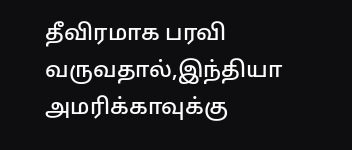தீவிரமாக பரவி வருவதால்,இந்தியா அமரிக்காவுக்கு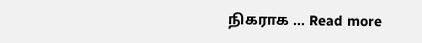நிகராக … Read more